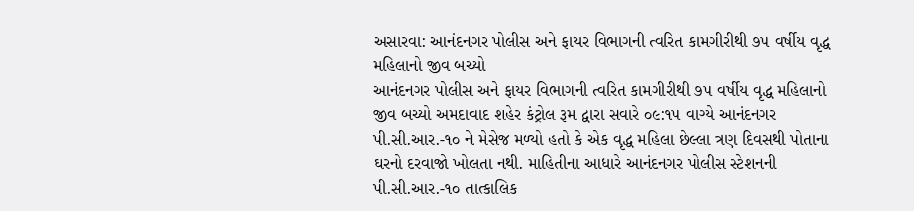અસારવા: આનંદનગર પોલીસ અને ફાયર વિભાગની ત્વરિત કામગીરીથી ૭૫ વર્ષીય વૃદ્ધ મહિલાનો જીવ બચ્યો
આનંદનગર પોલીસ અને ફાયર વિભાગની ત્વરિત કામગીરીથી ૭૫ વર્ષીય વૃદ્ધ મહિલાનો જીવ બચ્યો અમદાવાદ શહેર કંટ્રોલ રૂમ દ્વારા સવારે ૦૯:૧૫ વાગ્યે આનંદનગર પી.સી.આર.-૧૦ ને મેસેજ મળ્યો હતો કે એક વૃદ્ધ મહિલા છેલ્લા ત્રણ દિવસથી પોતાના ઘરનો દરવાજો ખોલતા નથી. માહિતીના આધારે આનંદનગર પોલીસ સ્ટેશનની પી.સી.આર.-૧૦ તાત્કાલિક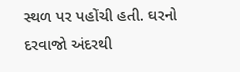સ્થળ પર પહોંચી હતી. ઘરનો દરવાજો અંદરથી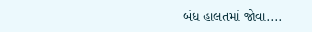બંધ હાલતમાં જોવા....